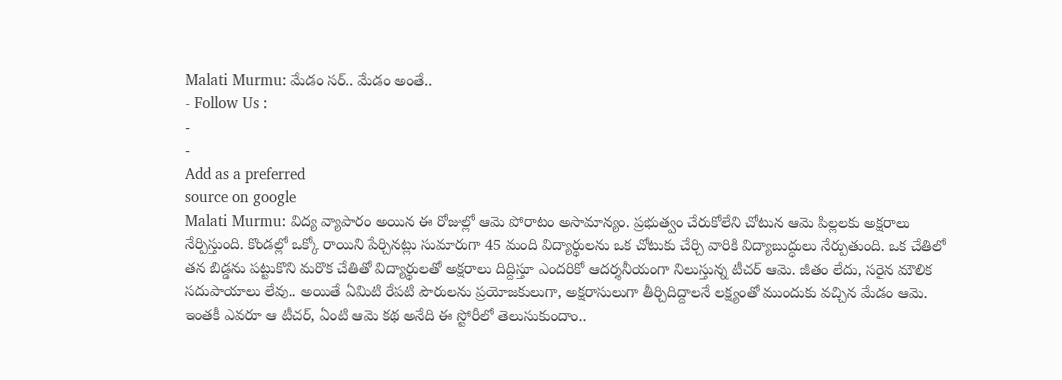Malati Murmu: మేడం సర్.. మేడం అంతే..
- Follow Us :
-
-
Add as a preferred
source on google
Malati Murmu: విద్య వ్యాపారం అయిన ఈ రోజుల్లో ఆమె పోరాటం అసామాన్యం. ప్రభుత్వం చేరుకోలేని చోటున ఆమె పిల్లలకు అక్షరాలు నేర్పిస్తుంది. కొండల్లో ఒక్కో రాయిని పేర్చినట్లు సుమారుగా 45 మంది విద్యార్థులను ఒక చోటుకు చేర్చి వారికి విద్యాబుద్ధులు నేర్పుతుంది. ఒక చేతిలో తన బిడ్డను పట్టుకొని మరొక చేతితో విద్యార్థులతో అక్షరాలు దిద్దిస్తూ ఎందరికో ఆదర్శనీయంగా నిలుస్తున్న టీచర్ ఆమె. జీతం లేదు, సరైన మౌలిక సదుపాయాలు లేవు.. అయితే ఏమిటి రేపటి పౌరులను ప్రయోజకులుగా, అక్షరాసులుగా తీర్చిదిద్దాలనే లక్ష్యంతో ముందుకు వచ్చిన మేడం ఆమె. ఇంతకీ ఎవరూ ఆ టీచర్, ఏంటి ఆమె కథ అనేది ఈ స్టోరీలో తెలుసుకుందాం..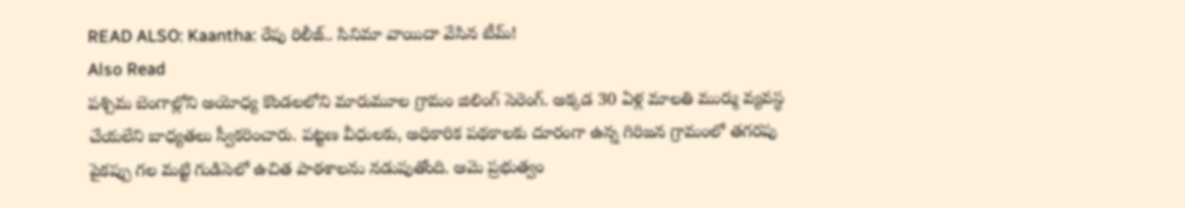READ ALSO: Kaantha: రేపు రిలీజ్.. సినిమా వాయిదా వేసిన టీమ్!
Also Read
పశ్చిమ బెంగాల్లోని అయోధ్య కొండలలోని మారుమూల గ్రామం జిలింగ్ సెరెంగ్. అక్కడ 30 ఏళ్ల మాలతి ముర్ము వ్యవస్థ చేయలేని బాధ్యతలు స్వీకరించారు. పట్టణ వీధులకు, అధికారిక పథకాలకు దూరంగా ఉన్న గిరిజన గ్రామంలో తగరపు పైకప్పు గల మట్టి గుడిసెలో ఉచిత పాఠశాలను నడుపుతోంది. ఆమె ప్రభుత్వం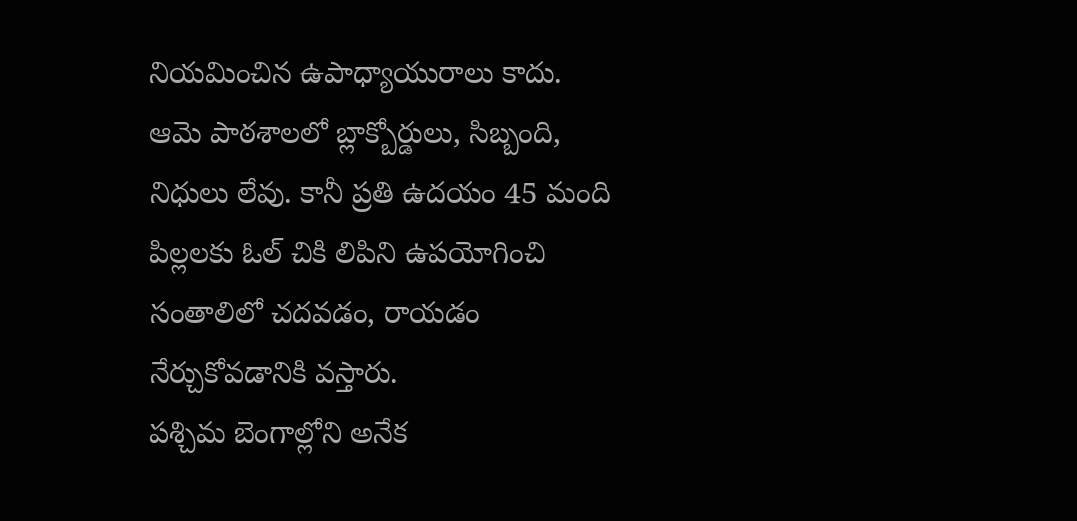నియమించిన ఉపాధ్యాయురాలు కాదు. ఆమె పాఠశాలలో బ్లాక్బోర్డులు, సిబ్బంది, నిధులు లేవు. కానీ ప్రతి ఉదయం 45 మంది పిల్లలకు ఓల్ చికి లిపిని ఉపయోగించి సంతాలిలో చదవడం, రాయడం నేర్చుకోవడానికి వస్తారు.
పశ్చిమ బెంగాల్లోని అనేక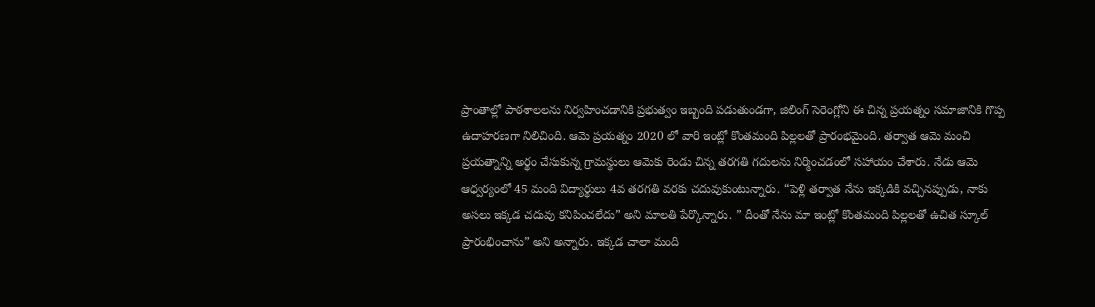ప్రాంతాల్లో పాఠశాలలను నిర్వహించడానికి ప్రభుత్వం ఇబ్బంది పడుతుండగా, జిలింగ్ సెరెంగ్లోని ఈ చిన్న ప్రయత్నం సమాజానికి గొప్ప ఉదాహరణగా నిలిచింది. ఆమె ప్రయత్నం 2020 లో వారి ఇంట్లో కొంతమంది పిల్లలతో ప్రారంభమైంది. తర్వాత ఆమె మంచి ప్రయత్నాన్ని అర్థం చేసుకున్న గ్రామస్థులు ఆమెకు రెండు చిన్న తరగతి గదులను నిర్మించడంలో సహాయం చేశారు. నేడు ఆమె ఆధ్వర్యంలో 45 మంది విద్యార్థులు 4వ తరగతి వరకు చదువుకుంటున్నారు. “పెళ్లి తర్వాత నేను ఇక్కడికి వచ్చినప్పుడు, నాకు అసలు ఇక్కడ చదువు కనిపించలేదు” అని మాలతి పేర్కొన్నారు. ” దీంతో నేను మా ఇంట్లో కొంతమంది పిల్లలతో ఉచిత స్కూల్ ప్రారంభించాను” అని అన్నారు. ఇక్కడ చాలా మంది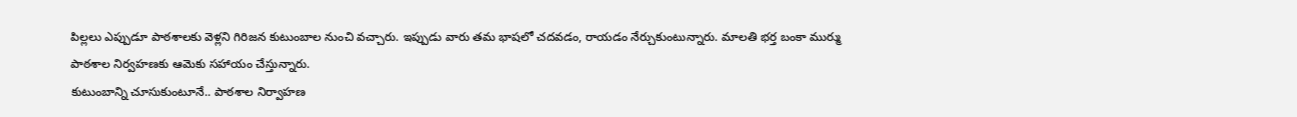పిల్లలు ఎప్పుడూ పాఠశాలకు వెళ్లని గిరిజన కుటుంబాల నుంచి వచ్చారు. ఇప్పుడు వారు తమ భాషలో చదవడం, రాయడం నేర్చుకుంటున్నారు. మాలతి భర్త బంకా ముర్ము పాఠశాల నిర్వహణకు ఆమెకు సహాయం చేస్తున్నారు.
కుటుంబాన్ని చూసుకుంటూనే.. పాఠశాల నిర్వాహణ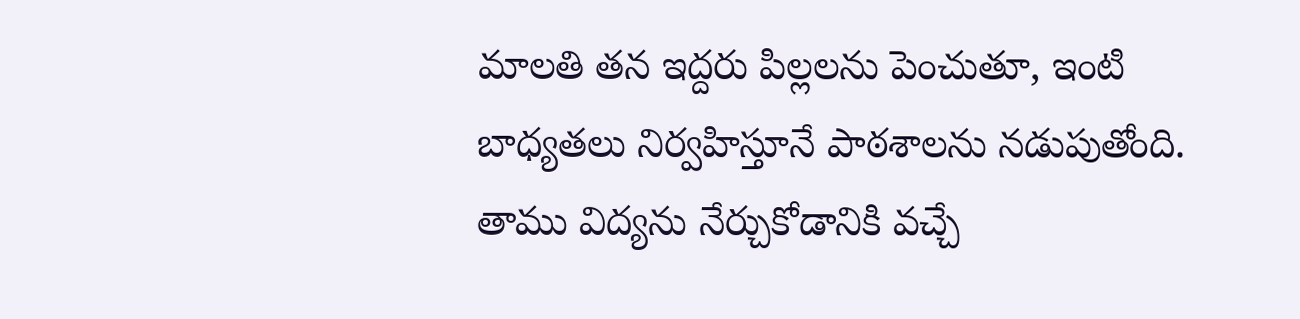మాలతి తన ఇద్దరు పిల్లలను పెంచుతూ, ఇంటి బాధ్యతలు నిర్వహిస్తూనే పాఠశాలను నడుపుతోంది. తాము విద్యను నేర్చుకోడానికి వచ్చే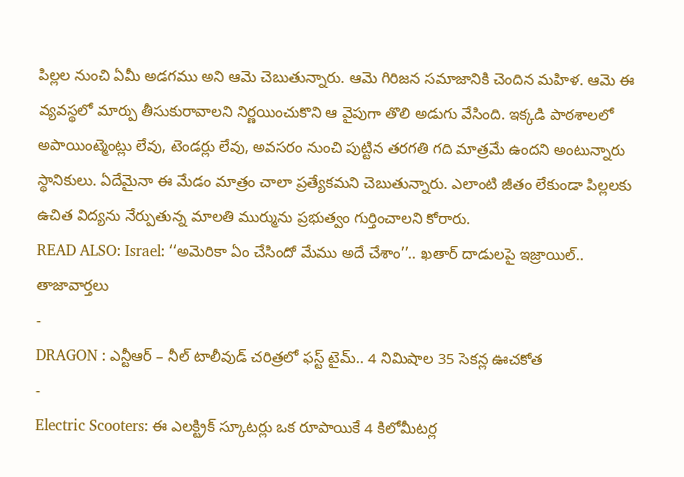పిల్లల నుంచి ఏమీ అడగము అని ఆమె చెబుతున్నారు. ఆమె గిరిజన సమాజానికి చెందిన మహిళ. ఆమె ఈ వ్యవస్థలో మార్పు తీసుకురావాలని నిర్ణయించుకొని ఆ వైపుగా తొలి అడుగు వేసింది. ఇక్కడి పాఠశాలలో అపాయింట్మెంట్లు లేవు, టెండర్లు లేవు, అవసరం నుంచి పుట్టిన తరగతి గది మాత్రమే ఉందని అంటున్నారు స్థానికులు. ఏదేమైనా ఈ మేడం మాత్రం చాలా ప్రత్యేకమని చెబుతున్నారు. ఎలాంటి జీతం లేకుండా పిల్లలకు ఉచిత విద్యను నేర్పుతున్న మాలతి ముర్మును ప్రభుత్వం గుర్తించాలని కోరారు.
READ ALSO: Israel: ‘‘అమెరికా ఏం చేసిందో మేము అదే చేశాం’’.. ఖతార్ దాడులపై ఇజ్రాయిల్..
తాజావార్తలు
-
DRAGON : ఎన్టీఆర్ – నీల్ టాలీవుడ్ చరిత్రలో ఫస్ట్ టైమ్.. 4 నిమిషాల 35 సెకన్ల ఊచకోత
-
Electric Scooters: ఈ ఎలక్ట్రిక్ స్కూటర్లు ఒక రూపాయికే 4 కిలోమీటర్ల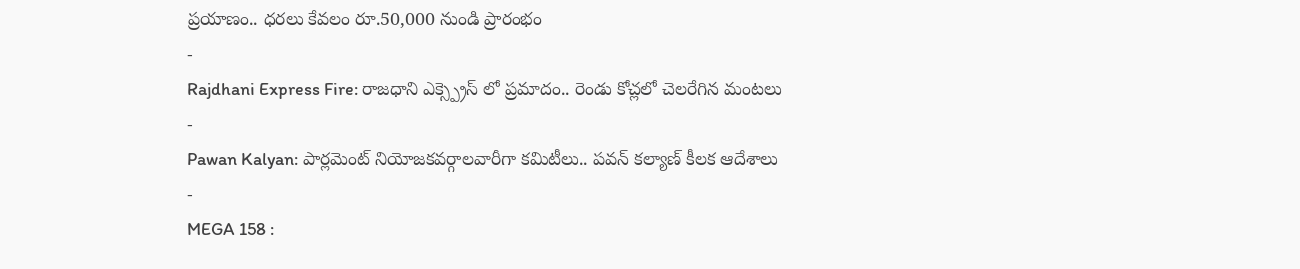ప్రయాణం.. ధరలు కేవలం రూ.50,000 నుండి ప్రారంభం
-
Rajdhani Express Fire: రాజధాని ఎక్స్ప్రెస్ లో ప్రమాదం.. రెండు కోచ్లలో చెలరేగిన మంటలు
-
Pawan Kalyan: పార్లమెంట్ నియోజకవర్గాలవారీగా కమిటీలు.. పవన్ కల్యాణ్ కీలక ఆదేశాలు
-
MEGA 158 :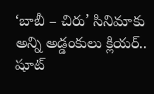‘బాబీ – చిరు’ సినిమాకు అన్ని అడ్డంకులు క్లియర్.. షూట్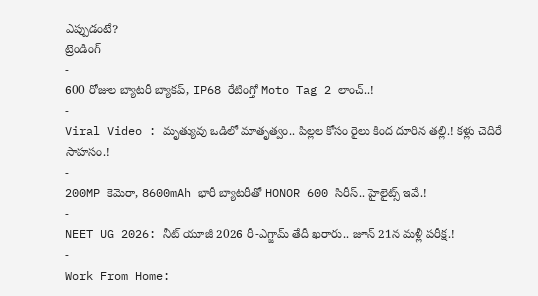ఎప్పుడంటే?
ట్రెండింగ్
-
600 రోజుల బ్యాటరీ బ్యాకప్, IP68 రేటింగ్తో Moto Tag 2 లాంచ్..!
-
Viral Video : మృత్యువు ఒడిలో మాతృత్వం.. పిల్లల కోసం రైలు కింద దూరిన తల్లి.! కళ్లు చెదిరే సాహసం.!
-
200MP కెమెరా, 8600mAh భారీ బ్యాటరీతో HONOR 600 సిరీస్.. హైలైట్స్ ఇవే.!
-
NEET UG 2026: నీట్ యూజీ 2026 రీ-ఎగ్జామ్ తేదీ ఖరారు.. జూన్ 21న మళ్లీ పరీక్ష.!
-
Work From Home: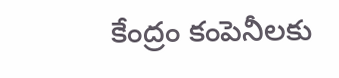కేంద్రం కంపెనీలకు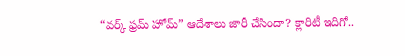“వర్క్ ఫ్రమ్ హోమ్” ఆదేశాలు జారీ చేసిందా? క్లారిటీ ఇదిగో..